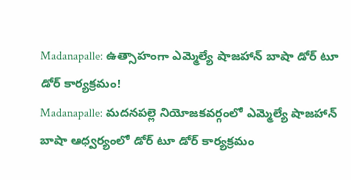Madanapalle: ఉత్సాహంగా ఎమ్మెల్యే షాజహాన్ బాషా డోర్ టూ డోర్ కార్యక్రమం!
Madanapalle: మదనపల్లె నియోజకవర్గంలో ఎమ్మెల్యే షాజహాన్ బాషా ఆధ్వర్యంలో డోర్ టూ డోర్ కార్యక్రమం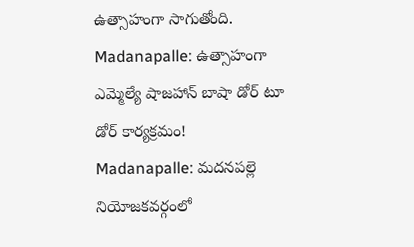ఉత్సాహంగా సాగుతోంది.
Madanapalle: ఉత్సాహంగా ఎమ్మెల్యే షాజహాన్ బాషా డోర్ టూ డోర్ కార్యక్రమం!
Madanapalle: మదనపల్లె నియోజకవర్గంలో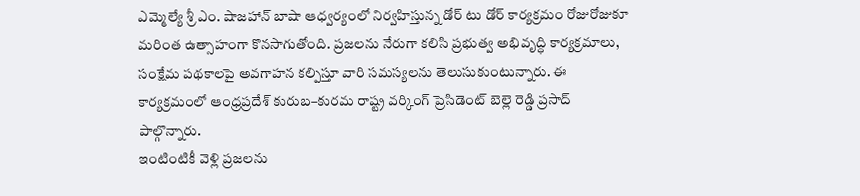ఎమ్మెల్యే శ్రీ ఎం. షాజహాన్ బాషా ఆధ్వర్యంలో నిర్వహిస్తున్న డోర్ టు డోర్ కార్యక్రమం రోజురోజుకూ మరింత ఉత్సాహంగా కొనసాగుతోంది. ప్రజలను నేరుగా కలిసి ప్రభుత్వ అభివృద్ధి కార్యక్రమాలు, సంక్షేమ పథకాలపై అవగాహన కల్పిస్తూ వారి సమస్యలను తెలుసుకుంటున్నారు. ఈ కార్యక్రమంలో ఆంధ్రప్రదేశ్ కురుబ–కురమ రాష్ట్ర వర్కింగ్ ప్రెసిడెంట్ బెల్లె రెడ్డి ప్రసాద్ పాల్గొన్నారు.
ఇంటింటికీ వెళ్లి ప్రజలను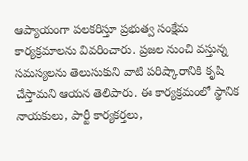ఆప్యాయంగా పలకరిస్తూ ప్రభుత్వ సంక్షేమ కార్యక్రమాలను వివరించారు. ప్రజల నుంచి వస్తున్న సమస్యలను తెలుసుకుని వాటి పరిష్కారానికి కృషి చేస్తామని ఆయన తెలిపారు. ఈ కార్యక్రమంలో స్థానిక నాయకులు, పార్టీ కార్యకర్తలు,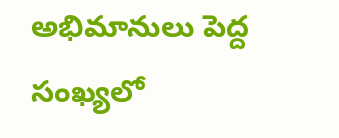అభిమానులు పెద్ద సంఖ్యలో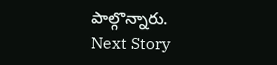పాల్గొన్నారు.
Next Story